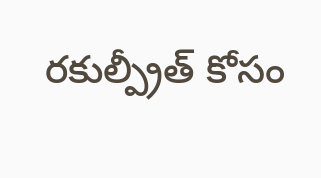రకుల్ప్రీత్ కోసం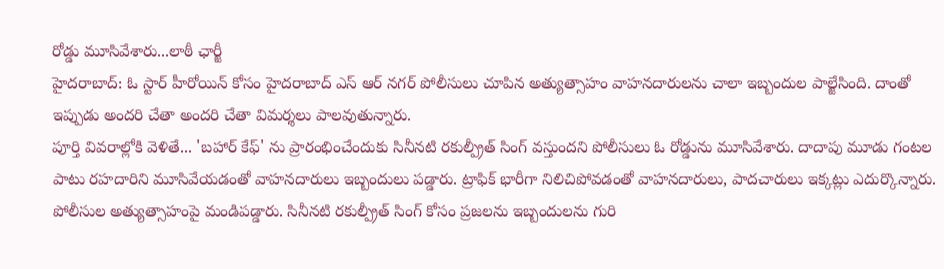రోడ్డు మూసివేశారు...లాఠీ ఛార్జీ
హైదరాబాద్: ఓ స్టార్ హీరోయిన్ కోసం హైదరాబాద్ ఎస్ ఆర్ నగర్ పోలీసులు చూపిన అత్యుత్సాహం వాహనదారులను చాలా ఇబ్బందుల పాల్జేసింది. దాంతో ఇప్పుడు అందరి చేతా అందరి చేతా విమర్శలు పాలవుతున్నారు.
పూర్తి వివరాల్లోకి వెళితే... 'బహార్ కేఫ్' ను ప్రారంభించేందుకు సినీనటి రకుల్ప్రీత్ సింగ్ వస్తుందని పోలీసులు ఓ రోడ్డును మూసివేశారు. దాదాపు మూడు గంటల పాటు రహదారిని మూసివేయడంతో వాహనదారులు ఇబ్బందులు పడ్డారు. ట్రాఫిక్ భారీగా నిలిచిపోవడంతో వాహనదారులు, పాదచారులు ఇక్కట్లు ఎదుర్కొన్నారు. పోలీసుల అత్యుత్సాహంపై మండిపడ్డారు. సినీనటి రకుల్ప్రీత్ సింగ్ కోసం ప్రజలను ఇబ్బందులను గురి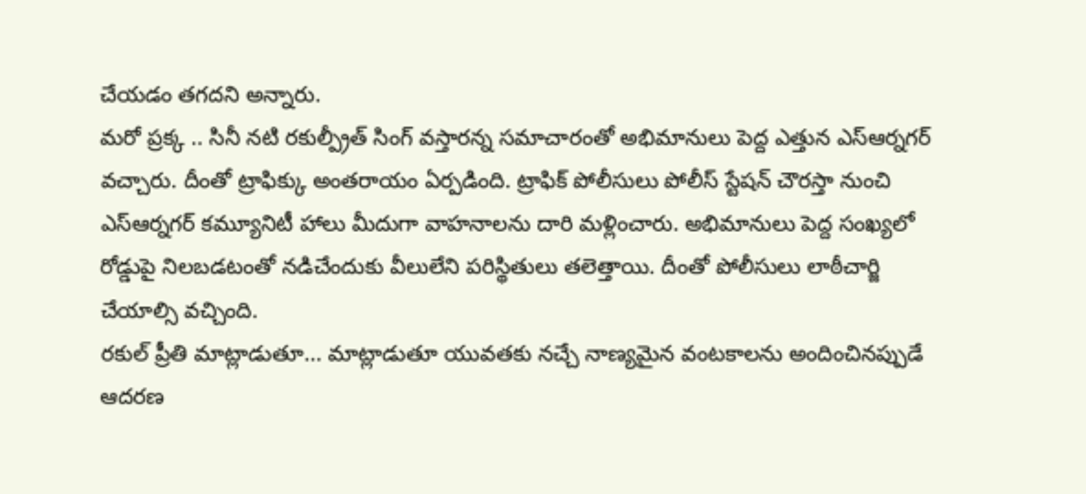చేయడం తగదని అన్నారు.
మరో ప్రక్క .. సినీ నటి రకుల్ప్రీత్ సింగ్ వస్తారన్న సమాచారంతో అభిమానులు పెద్ద ఎత్తున ఎస్ఆర్నగర్ వచ్చారు. దీంతో ట్రాఫిక్కు అంతరాయం ఏర్పడింది. ట్రాఫిక్ పోలీసులు పోలీస్ స్టేషన్ చౌరస్తా నుంచి ఎస్ఆర్నగర్ కమ్యూనిటీ హాలు మీదుగా వాహనాలను దారి మళ్లించారు. అభిమానులు పెద్ద సంఖ్యలో రోడ్డుపై నిలబడటంతో నడిచేందుకు వీలులేని పరిస్థితులు తలెత్తాయి. దీంతో పోలీసులు లాఠీచార్జి చేయాల్సి వచ్చింది.
రకుల్ ప్రీతి మాట్లాడుతూ... మాట్లాడుతూ యువతకు నచ్చే నాణ్యమైన వంటకాలను అందించినప్పుడే ఆదరణ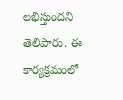లభిస్తుందని తెలిపారు. ఈ కార్యక్రమంలో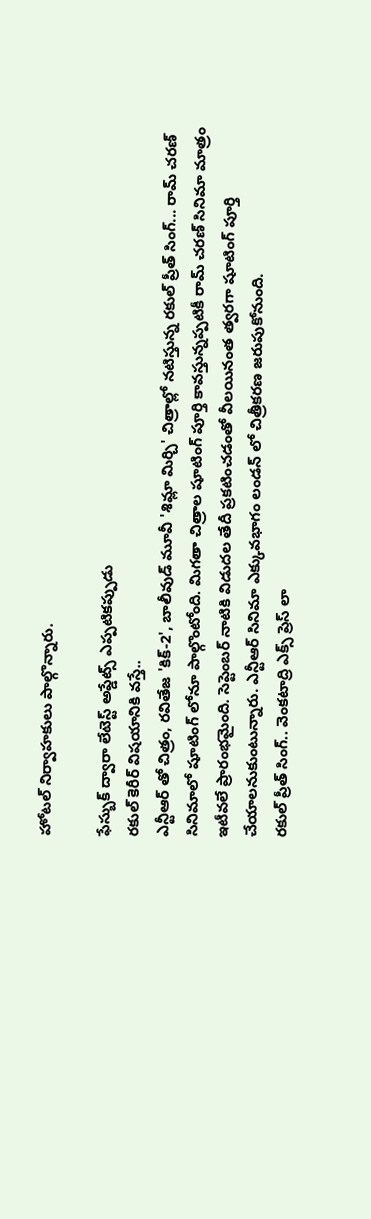హోటల్ నిర్వాహకులు పాల్గొన్నారు.

ఫేస్బుక్ ద్వారా లేటెస్ట్ అప్డేట్స్ ఎప్పటికప్పుడు
రకుల్ కెరీర్ విషయానికి వస్తే..
ఎన్టీఆర్ తో చిత్రం, రవితేజ 'కిక్-2', బాలీవుడ్ మూవీ 'శిమ్లా మిర్చి' చిత్రాల్లో నటిస్తున్న రకుల్ ప్రీత్ సింగ్... రామ్ చరణ్ సినిమాలో షూటింగ్ లోనూ పాల్గొంటోంది. మిగతా చిత్రాల షూటింగ్ పూర్తి కావస్తున్నప్పటికీ రామ్ చరణ్ సినిమా మాత్రం ఇటీవలే ప్రారంభమైంది. సెప్టెంబర్ నాటికి విడుదల తేదీ ప్రకటించడంతో వీలయినంత త్వరగా షూటింగ్ పూర్తి చేయాలనుకుంటున్నారు. ఎన్టీఆర్ సినిమా ఎక్కువభాగం లండన్ లో చిత్రీకరణ జరుపుకోనుంది.
రకుల్ ప్రీత్ సింగ్.. వెంకటాద్రి ఎక్స్ ప్రెస్ లా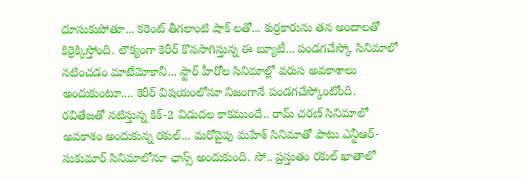దూసుకుపోతూ... కరెంట్ తీగలాంటి షాక్ లతో... కుర్రకారును తన అందాలతో కిర్రెక్కిస్తోంది. లౌక్యంగా కెరీర్ కొనసాగిస్తున్న ఈ బ్యూటీ... పండగచేస్కో సినిమాలో నటించడం మాటేమోకానీ... స్టార్ హీరోల సినిమాల్లో వరుస అవకాశాలు అందుకుంటూ.... కెరీర్ విషయంలోనూ నిజంగానే పండగచేస్కోంటోంది.
రవితేజతో నటిస్తున్న కిక్-2 విడుదల కాకముందే.. రామ్ చరణ్ సినిమాలో అవకాశం అందుకున్న రకుల్... మరోవైపు మహేశ్ సినిమాతో పాటు ఎన్టీఆర్-సుకుమార్ సినిమాలోనూ ఛాన్స్ అందుకుంది. సో.. ప్రస్తుతం రకుల్ ఖాతాలో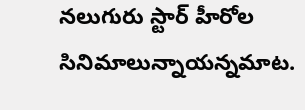నలుగురు స్టార్ హీరోల సినిమాలున్నాయన్నమాట.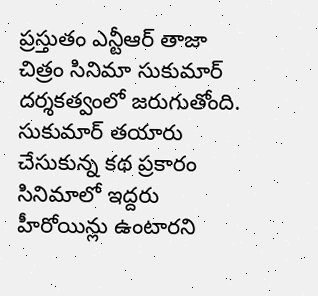ప్రస్తుతం ఎన్టీఆర్ తాజా చిత్రం సినిమా సుకుమార్ దర్శకత్వంలో జరుగుతోంది. సుకుమార్ తయారు చేసుకున్న కథ ప్రకారం సినిమాలో ఇద్దరు హీరోయిన్లు ఉంటారని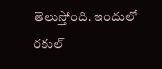తెలుస్తోంది. ఇందులో రకుల్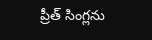ప్రీత్ సింగ్లను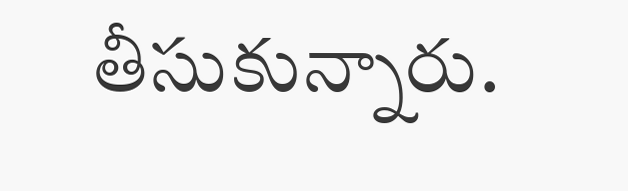తీసుకున్నారు.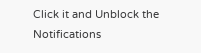Click it and Unblock the Notifications